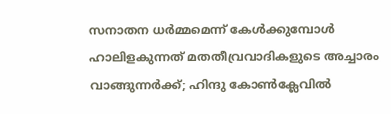സനാതന ധര്‍മ്മമെന്ന് കേള്‍ക്കുമ്പോള്‍ ഹാലിളകുന്നത് മതതീവ്രവാദികളുടെ അച്ചാരം വാങ്ങുന്നര്‍ക്ക്; ഹിന്ദു കോണ്‍ക്ലേവില്‍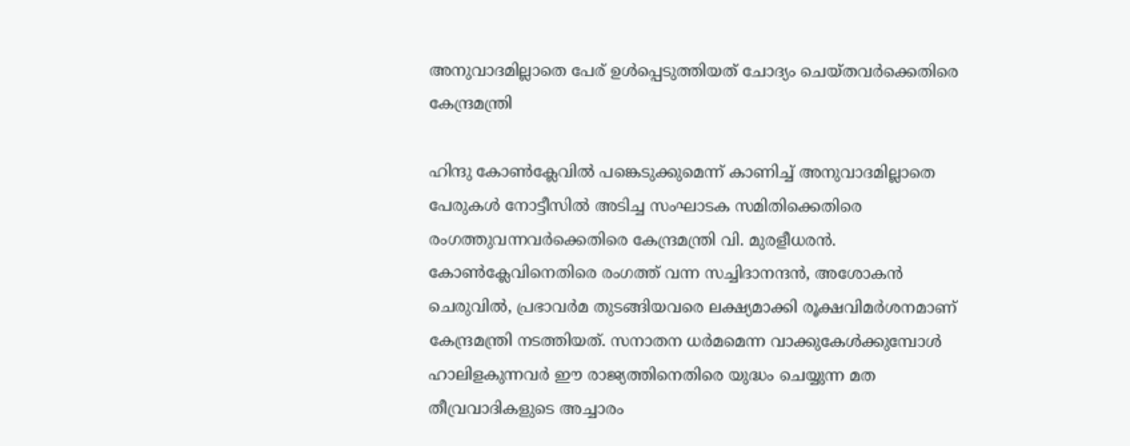അനുവാദമില്ലാതെ പേര് ഉള്‍പ്പെടുത്തിയത് ചോദ്യം ചെയ്തവര്‍ക്കെതിരെ കേന്ദ്രമന്ത്രി

ഹിന്ദു കോണ്‍ക്ലേവില്‍ പങ്കെടുക്കുമെന്ന് കാണിച്ച് അനുവാദമില്ലാതെ പേരുകള്‍ നോട്ടീസില്‍ അടിച്ച സംഘാടക സമിതിക്കെതിരെ രംഗത്തുവന്നവര്‍ക്കെതിരെ കേന്ദ്രമന്ത്രി വി. മുരളീധരന്‍. കോണ്‍ക്ലേവിനെതിരെ രംഗത്ത് വന്ന സച്ചിദാനന്ദന്‍, അശോകന്‍ ചെരുവില്‍, പ്രഭാവര്‍മ തുടങ്ങിയവരെ ലക്ഷ്യമാക്കി രൂക്ഷവിമര്‍ശനമാണ് കേന്ദ്രമന്ത്രി നടത്തിയത്. സനാതന ധര്‍മമെന്ന വാക്കുകേള്‍ക്കുമ്പോള്‍ ഹാലിളകുന്നവര്‍ ഈ രാജ്യത്തിനെതിരെ യുദ്ധം ചെയ്യുന്ന മത തീവ്രവാദികളുടെ അച്ചാരം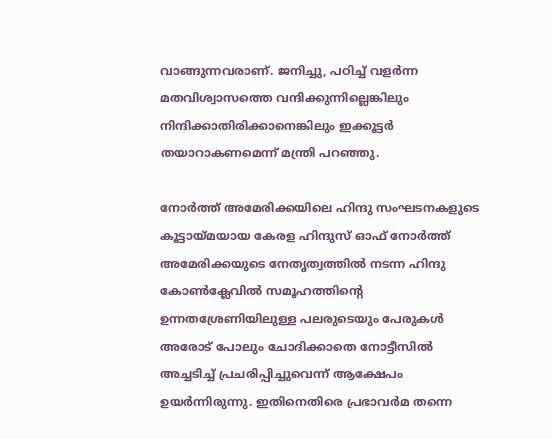വാങ്ങുന്നവരാണ്. ജനിച്ചു, പഠിച്ച് വളര്‍ന്ന മതവിശ്വാസത്തെ വന്ദിക്കുന്നില്ലെങ്കിലും നിന്ദിക്കാതിരിക്കാനെങ്കിലും ഇക്കൂട്ടര്‍ തയാറാകണമെന്ന് മന്ത്രി പറഞ്ഞു.

നോര്‍ത്ത് അമേരിക്കയിലെ ഹിന്ദു സംഘടനകളുടെ കൂട്ടായ്മയായ കേരള ഹിന്ദുസ് ഓഫ് നോര്‍ത്ത് അമേരിക്കയുടെ നേതൃത്വത്തില്‍ നടന്ന ഹിന്ദു കോണ്‍ക്ലേവില്‍ സമൂഹത്തിന്റെ ഉന്നതശ്രേണിയിലുള്ള പലരുടെയും പേരുകള്‍ അരോട് പോലും ചോദിക്കാതെ നോട്ടീസില്‍ അച്ചടിച്ച് പ്രചരിപ്പിച്ചുവെന്ന് ആക്ഷേപം ഉയര്‍ന്നിരുന്നു. ഇതിനെതിരെ പ്രഭാവര്‍മ തന്നെ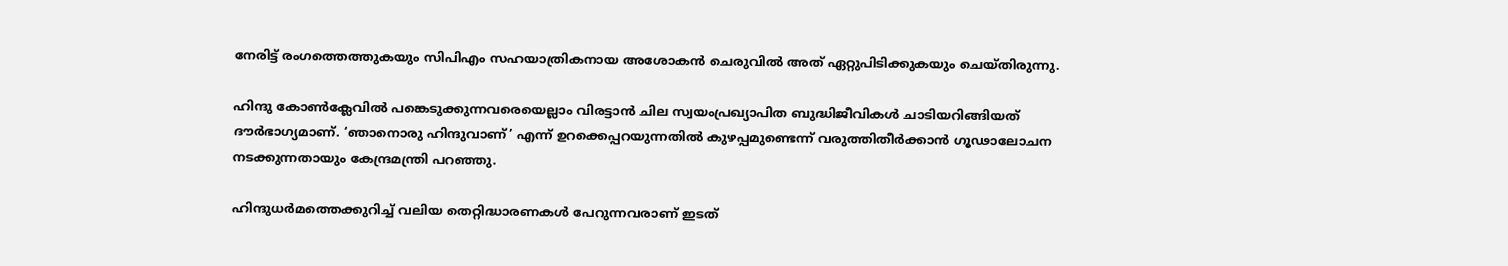നേരിട്ട് രംഗത്തെത്തുകയും സിപിഎം സഹയാത്രികനായ അശോകന്‍ ചെരുവില്‍ അത് ഏറ്റുപിടിക്കുകയും ചെയ്തിരുന്നു.

ഹിന്ദു കോണ്‍ക്ലേവില്‍ പങ്കെടുക്കുന്നവരെയെല്ലാം വിരട്ടാന്‍ ചില സ്വയംപ്രഖ്യാപിത ബുദ്ധിജീവികള്‍ ചാടിയറിങ്ങിയത് ദൗര്‍ഭാഗ്യമാണ്. ‘ഞാനൊരു ഹിന്ദുവാണ്’ എന്ന് ഉറക്കെപ്പറയുന്നതില്‍ കുഴപ്പമുണ്ടെന്ന് വരുത്തിതീര്‍ക്കാന്‍ ഗൂഢാലോചന നടക്കുന്നതായും കേന്ദ്രമന്ത്രി പറഞ്ഞു.

ഹിന്ദുധര്‍മത്തെക്കുറിച്ച് വലിയ തെറ്റിദ്ധാരണകള്‍ പേറുന്നവരാണ് ഇടത്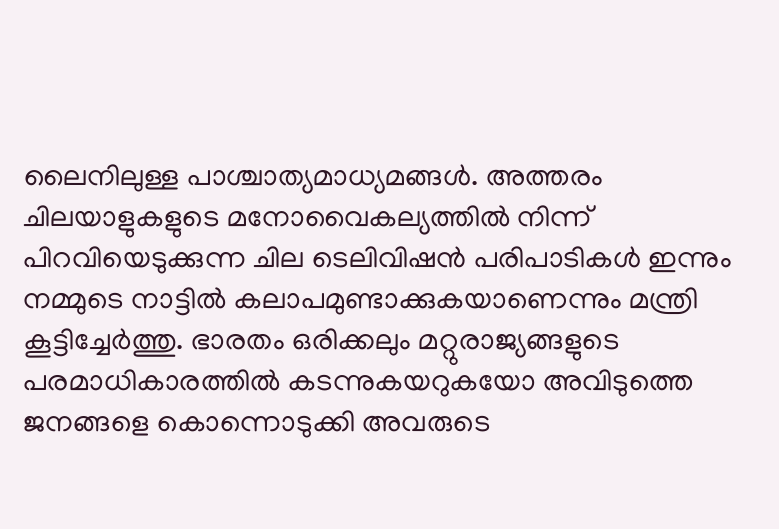ലൈനിലുള്ള പാശ്ചാത്യമാധ്യമങ്ങള്‍. അത്തരം ചിലയാളുകളുടെ മനോവൈകല്യത്തില്‍ നിന്ന് പിറവിയെടുക്കുന്ന ചില ടെലിവിഷന്‍ പരിപാടികള്‍ ഇന്നും നമ്മുടെ നാട്ടില്‍ കലാപമുണ്ടാക്കുകയാണെന്നും മന്ത്രി കൂട്ടിച്ചേര്‍ത്തു. ഭാരതം ഒരിക്കലും മറ്റുരാജ്യങ്ങളുടെ പരമാധികാരത്തില്‍ കടന്നുകയറുകയോ അവിടുത്തെ ജനങ്ങളെ കൊന്നൊടുക്കി അവരുടെ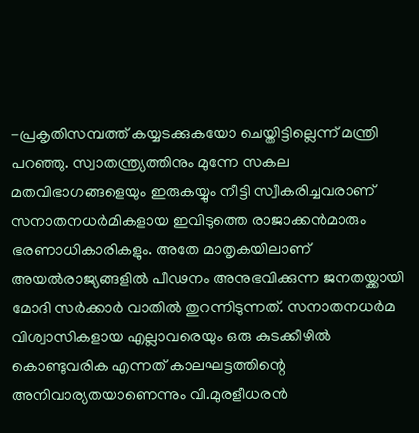-പ്രകൃതിസമ്പത്ത് കയ്യടക്കുകയോ ചെയ്തിട്ടില്ലെന്ന് മന്ത്രി പറഞ്ഞു. സ്വാതന്ത്ര്യത്തിനും മുന്നേ സകല മതവിഭാഗങ്ങളെയും ഇരുകയ്യും നീട്ടി സ്വീകരിച്ചവരാണ് സനാതനധര്‍മികളായ ഇവിടുത്തെ രാജാക്കന്‍മാരും ഭരണാധികാരികളും. അതേ മാതൃകയിലാണ് അയല്‍രാജ്യങ്ങളില്‍ പീഢനം അനുഭവിക്കുന്ന ജനതയ്ക്കായി മോദി സര്‍ക്കാര്‍ വാതില്‍ തുറന്നിടുന്നത്. സനാതനധര്‍മ വിശ്വാസികളായ എല്ലാവരെയും ഒരു കുടക്കീഴില്‍ കൊണ്ടുവരിക എന്നത് കാലഘട്ടത്തിന്റെ അനിവാര്യതയാണെന്നും വി.മുരളീധരന്‍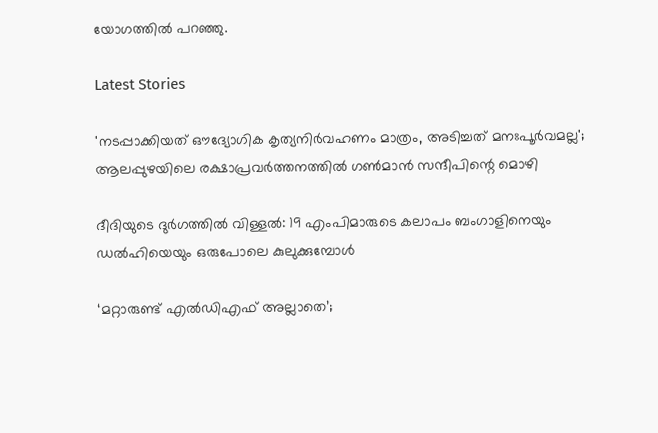യോഗത്തില്‍ പറഞ്ഞു.

Latest Stories

'നടപ്പാക്കിയത് ഔദ്യോഗിക കൃത്യനിർവഹണം മാത്രം, അടിച്ചത് മനഃപൂർവമല്ല'; ആലപ്പുഴയിലെ രക്ഷാപ്രവർത്തനത്തിൽ ഗൺമാൻ‌ സന്ദീപിന്റെ മൊഴി

ദീദിയുടെ ദുര്‍ഗത്തിൽ വിള്ളൽ: 19 എംപിമാരുടെ കലാപം ബംഗാളിനെയും ഡൽഹിയെയും ഒരുപോലെ കുലുക്കുമ്പോൾ

‘മറ്റാരുണ്ട് എൽഡിഎഫ് അല്ലാതെ’;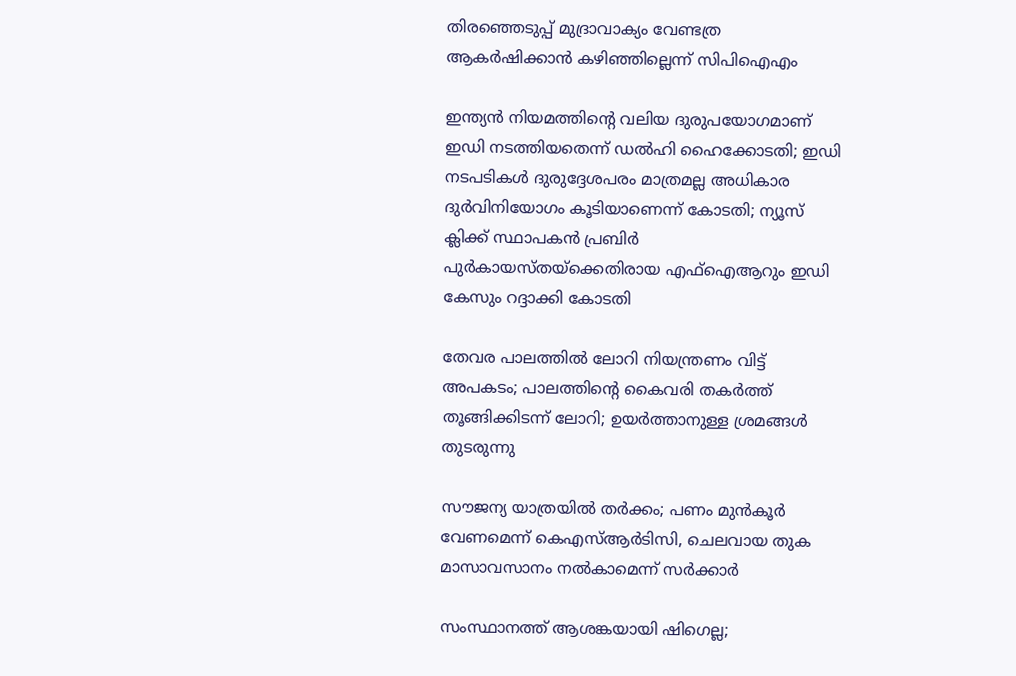തിരഞ്ഞെടുപ്പ് മുദ്രാവാക്യം വേണ്ടത്ര ആകർഷിക്കാൻ കഴിഞ്ഞില്ലെന്ന് സിപിഐഎം

ഇന്ത്യന്‍ നിയമത്തിന്റെ വലിയ ദുരുപയോഗമാണ് ഇഡി നടത്തിയതെന്ന് ഡല്‍ഹി ഹൈക്കോടതി; ഇഡി നടപടികള്‍ ദുരുദ്ദേശപരം മാത്രമല്ല അധികാര ദുര്‍വിനിയോഗം കൂടിയാണെന്ന് കോടതി; ന്യൂസ് ക്ലിക്ക് സ്ഥാപകന്‍ പ്രബിര്‍ പുര്‍കായസ്തയ്‌ക്കെതിരായ എഫ്‌ഐആറും ഇഡി കേസും റദ്ദാക്കി കോടതി

തേവര പാലത്തില്‍ ലോറി നിയന്ത്രണം വിട്ട് അപകടം; പാലത്തിന്റെ കൈവരി തകര്‍ത്ത് തൂങ്ങിക്കിടന്ന് ലോറി; ഉയർത്താനുള്ള ശ്രമങ്ങള്‍ തുടരുന്നു

സൗജന്യ യാത്രയിൽ തർക്കം; പണം മുൻകൂർ വേണമെന്ന് കെഎസ്ആർടിസി, ചെലവായ തുക മാസാവസാനം നൽകാമെന്ന് സർക്കാർ

സംസ്ഥാനത്ത് ആശങ്കയായി ഷിഗെല്ല;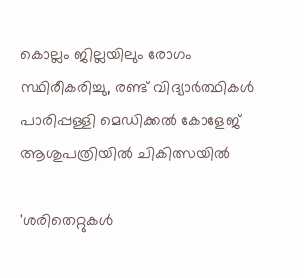കൊല്ലം ജില്ലയിലും രോഗം സ്ഥിരീകരിച്ചു, രണ്ട് വിദ്യാർത്ഥികൾ പാരിപ്പള്ളി മെഡിക്കൽ കോളേജ് ആശുപത്രിയിൽ ചികിത്സയിൽ

'ശരിതെറ്റുകൾ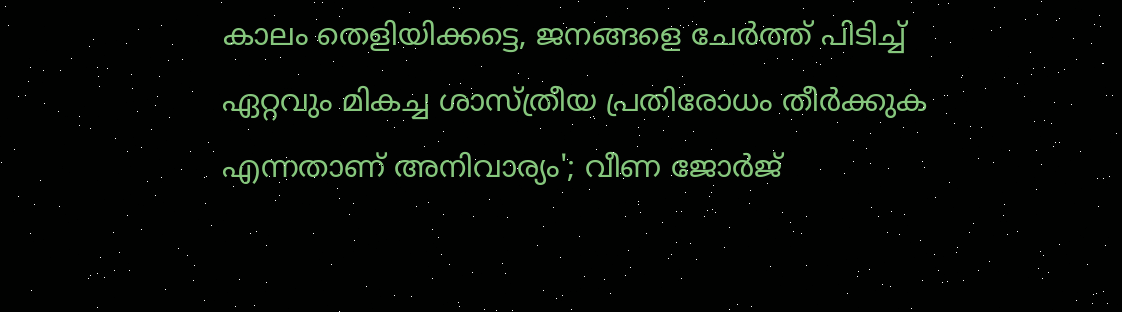കാലം തെളിയിക്കട്ടെ, ജനങ്ങളെ ചേർത്ത് പിടിച്ച് ഏറ്റവും മികച്ച ശാസ്ത്രീയ പ്രതിരോധം തീർക്കുക എന്നതാണ് അനിവാര്യം'; വീണ ജോർജ്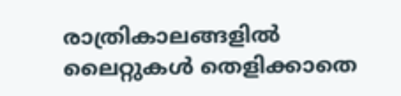രാത്രികാലങ്ങളിൽ ലൈറ്റുകൾ തെളിക്കാതെ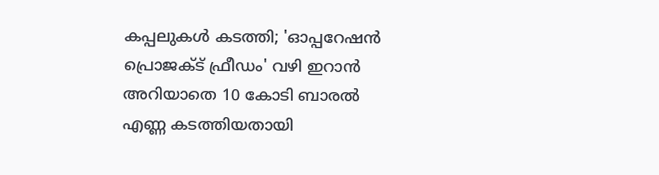കപ്പലുകൾ കടത്തി; 'ഓപ്പറേഷൻ പ്രൊജക്ട് ഫ്രീഡം' വഴി ഇറാൻ അറിയാതെ 10 കോടി ബാരൽ എണ്ണ കടത്തിയതായി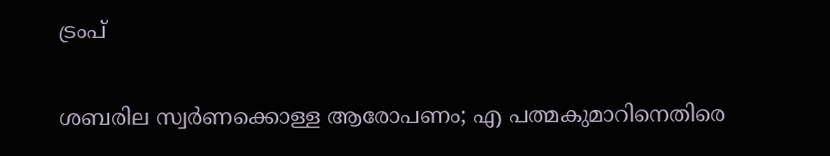ട്രംപ്

ശബരില സ്വർണക്കൊള്ള ആരോപണം; എ പത്മകുമാറിനെതിരെ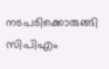നടപടിക്കൊരുങ്ങി സിപിഎം